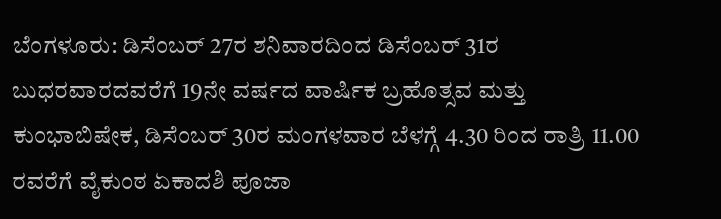ಬೆಂಗಳೂರು: ಡಿಸೆಂಬರ್ 27ರ ಶನಿವಾರದಿಂದ ಡಿಸೆಂಬರ್ 31ರ ಬುಧರವಾರದವರೆಗೆ 19ನೇ ವರ್ಷದ ವಾರ್ಷಿಕ ಬ್ರಹೊತ್ಸವ ಮತ್ತು ಕುಂಭಾಬಿಷೇಕ, ಡಿಸೆಂಬರ್ 30ರ ಮಂಗಳವಾರ ಬೆಳಗ್ಗೆ 4.30 ರಿಂದ ರಾತ್ರಿ 11.00 ರವರೆಗೆ ವೈಕುಂಠ ಏಕಾದಶಿ ಪೂಜಾ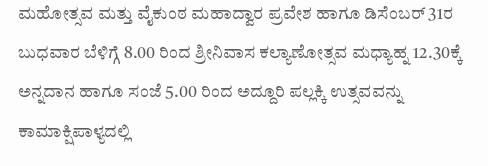ಮಹೋತ್ಸವ ಮತ್ತು ವೈಕುಂಠ ಮಹಾದ್ವಾರ ಪ್ರವೇಶ ಹಾಗೂ ಡಿಸೆಂಬರ್ 31ರ ಬುಧವಾರ ಬೆಳಿಗ್ಗೆ 8.00 ರಿಂದ ಶ್ರೀನಿವಾಸ ಕಲ್ಯಾಣೋತ್ಸವ ಮಧ್ಯಾಹ್ನ 12.30ಕ್ಕೆ ಅನ್ನದಾನ ಹಾಗೂ ಸಂಜೆ 5.00 ರಿಂದ ಅದ್ದೂರಿ ಪಲ್ಲಕ್ಕಿ ಉತ್ಸವವನ್ನು ಕಾಮಾಕ್ಷಿಪಾಳ್ಯದಲ್ಲಿ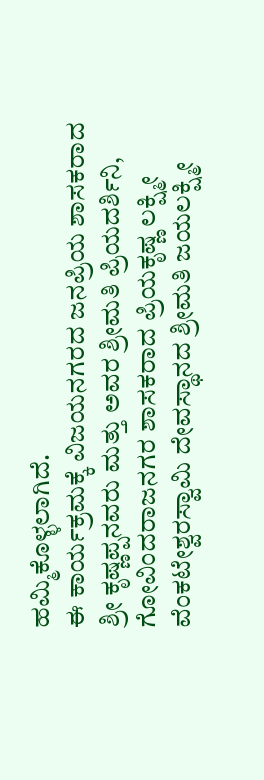ಹಮ್ಮಿಕೊಳ್ಳಲಾಗಿದೆ.
ಈ ಕಾರ್ಯಕ್ರಮಕ್ಕೆ ವಿಜಯನಗರದ ಜನಪ್ರಿಯ ಶಾಸಕರಾದ ಶ್ರೀ ಕೃಷ್ಣಪ್ಪನವರು ಮತ್ತು ಅವರ ಶ್ರೀಮತಿ ಪ್ರಿಯದರ್ಶಿನಿ, ಗೋವಿಂದರಾಜನಗರ ಶಾಸಕರಾದ ಪ್ರಿಯಕೃಷ್ಣ ಲಕ್ಷ್ಮೀ ವೆಂಕಟೇಶ್ವರಸ್ವಾಮಿ ದೇವಸ್ಥಾನದ ಶ್ರೀಮತಿ ಜಯಲಕ್ಷ್ಮೀ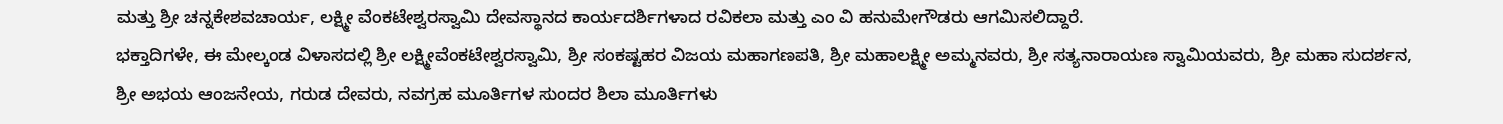ಮತ್ತು ಶ್ರೀ ಚನ್ನಕೇಶವಚಾರ್ಯ, ಲಕ್ಷ್ಮೀ ವೆಂಕಟೇಶ್ವರಸ್ವಾಮಿ ದೇವಸ್ಥಾನದ ಕಾರ್ಯದರ್ಶಿಗಳಾದ ರವಿಕಲಾ ಮತ್ತು ಎಂ ವಿ ಹನುಮೇಗೌಡರು ಆಗಮಿಸಲಿದ್ದಾರೆ.
ಭಕ್ತಾದಿಗಳೇ, ಈ ಮೇಲ್ಕಂಡ ವಿಳಾಸದಲ್ಲಿ ಶ್ರೀ ಲಕ್ಷ್ಮೀವೆಂಕಟೇಶ್ವರಸ್ವಾಮಿ, ಶ್ರೀ ಸಂಕಷ್ಟಹರ ವಿಜಯ ಮಹಾಗಣಪತಿ, ಶ್ರೀ ಮಹಾಲಕ್ಷ್ಮೀ ಅಮ್ಮನವರು, ಶ್ರೀ ಸತ್ಯನಾರಾಯಣ ಸ್ವಾಮಿಯವರು, ಶ್ರೀ ಮಹಾ ಸುದರ್ಶನ, ಶ್ರೀ ಅಭಯ ಆಂಜನೇಯ, ಗರುಡ ದೇವರು, ನವಗ್ರಹ ಮೂರ್ತಿಗಳ ಸುಂದರ ಶಿಲಾ ಮೂರ್ತಿಗಳು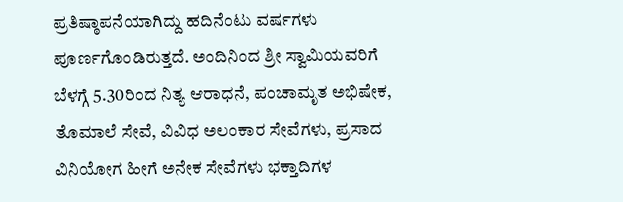ಪ್ರತಿಷ್ಠಾಪನೆಯಾಗಿದ್ದು ಹದಿನೆಂಟು ವರ್ಷಗಳು ಪೂರ್ಣಗೊಂಡಿರುತ್ತದೆ. ಅಂದಿನಿಂದ ಶ್ರೀ ಸ್ವಾಮಿಯವರಿಗೆ ಬೆಳಗ್ಗೆ 5.30ರಿಂದ ನಿತ್ಯ ಆರಾಧನೆ, ಪಂಚಾಮೃತ ಅಭಿಷೇಕ, ತೊಮಾಲೆ ಸೇವೆ, ವಿವಿಧ ಅಲಂಕಾರ ಸೇವೆಗಳು, ಪ್ರಸಾದ ವಿನಿಯೋಗ ಹೀಗೆ ಅನೇಕ ಸೇವೆಗಳು ಭಕ್ತಾದಿಗಳ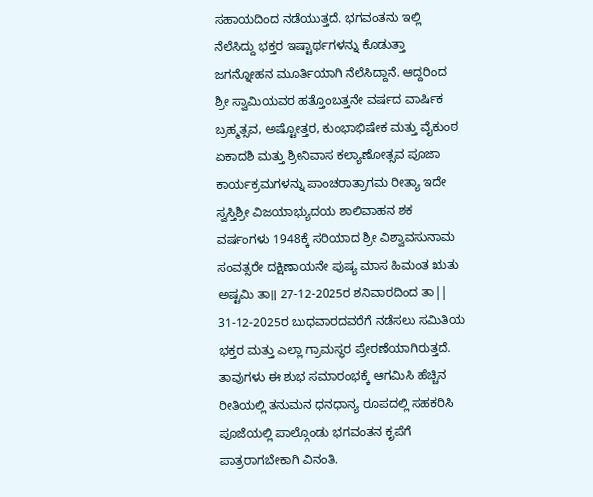ಸಹಾಯದಿಂದ ನಡೆಯುತ್ತದೆ. ಭಗವಂತನು ಇಲ್ಲಿ ನೆಲೆಸಿದ್ದು ಭಕ್ತರ ಇಷ್ಟಾರ್ಥಗಳನ್ನು ಕೊಡುತ್ತಾ ಜಗನ್ನೋಹನ ಮೂರ್ತಿಯಾಗಿ ನೆಲೆಸಿದ್ದಾನೆ. ಆದ್ದರಿಂದ ಶ್ರೀ ಸ್ವಾಮಿಯವರ ಹತ್ತೊಂಬತ್ತನೇ ವರ್ಷದ ವಾರ್ಷಿಕ ಬ್ರಹ್ಮತ್ಸವ, ಅಷ್ಟೋತ್ತರ, ಕುಂಭಾಭಿಷೇಕ ಮತ್ತು ವೈಕುಂಠ ಏಕಾದಶಿ ಮತ್ತು ಶ್ರೀನಿವಾಸ ಕಲ್ಯಾಣೋತ್ಸವ ಪೂಜಾ ಕಾರ್ಯಕ್ರಮಗಳನ್ನು ಪಾಂಚರಾತ್ರಾಗಮ ರೀತ್ಯಾ ಇದೇ ಸ್ವಸ್ತಿಶ್ರೀ ವಿಜಯಾಭ್ಯುದಯ ಶಾಲಿವಾಹನ ಶಕ ವರ್ಷಂಗಳು 1948ಕ್ಕೆ ಸರಿಯಾದ ಶ್ರೀ ವಿಶ್ವಾವಸುನಾಮ ಸಂವತ್ಸರೇ ದಕ್ಷಿಣಾಯನೇ ಪುಷ್ಯ ಮಾಸ ಹಿಮಂತ ಋತು ಅಷ್ಟಮಿ ತಾ॥ 27-12-2025ರ ಶನಿವಾರದಿಂದ ತಾ|| 31-12-2025ರ ಬುಧವಾರದವರೆಗೆ ನಡೆಸಲು ಸಮಿತಿಯ ಭಕ್ತರ ಮತ್ತು ಎಲ್ಲಾ ಗ್ರಾಮಸ್ಥರ ಪ್ರೇರಣೆಯಾಗಿರುತ್ತದೆ. ತಾವುಗಳು ಈ ಶುಭ ಸಮಾರಂಭಕ್ಕೆ ಆಗಮಿಸಿ ಹೆಚ್ಚಿನ ರೀತಿಯಲ್ಲಿ ತನುಮನ ಧನಧಾನ್ಯ ರೂಪದಲ್ಲಿ ಸಹಕರಿಸಿ ಪೂಜೆಯಲ್ಲಿ ಪಾಲ್ಗೊಂಡು ಭಗವಂತನ ಕೃಪೆಗೆ ಪಾತ್ರರಾಗಬೇಕಾಗಿ ವಿನಂತಿ.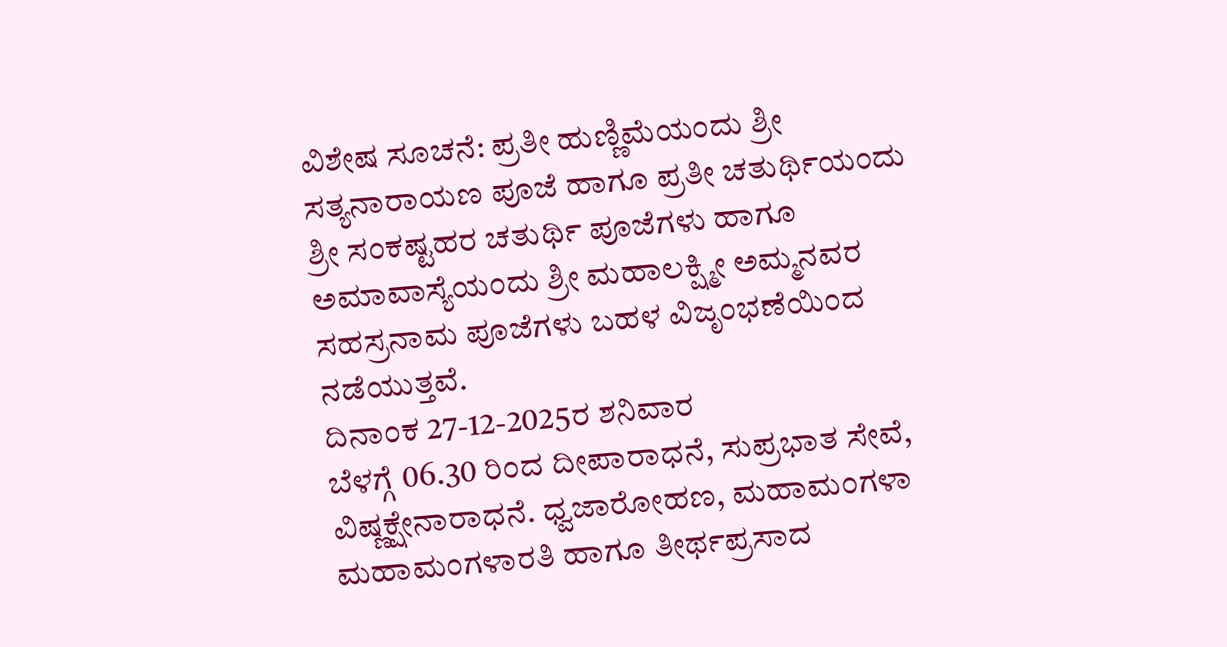ವಿಶೇಷ ಸೂಚನೆ: ಪ್ರತೀ ಹುಣ್ಣಿಮೆಯಂದು ಶ್ರೀ ಸತ್ಯನಾರಾಯಣ ಪೂಜೆ ಹಾಗೂ ಪ್ರತೀ ಚತುರ್ಥಿಯಂದು ಶ್ರೀ ಸಂಕಷ್ಟಹರ ಚತುರ್ಥಿ ಪೂಜೆಗಳು ಹಾಗೂ ಅಮಾವಾಸ್ಯೆಯಂದು ಶ್ರೀ ಮಹಾಲಕ್ಷ್ಮೀ ಅಮ್ಮನವರ ಸಹಸ್ರನಾಮ ಪೂಜೆಗಳು ಬಹಳ ವಿಜೃಂಭಣೆಯಿಂದ ನಡೆಯುತ್ತವೆ.
ದಿನಾಂಕ 27-12-2025ರ ಶನಿವಾರ
ಬೆಳಗ್ಗೆ 06.30 ರಿಂದ ದೀಪಾರಾಧನೆ, ಸುಪ್ರಭಾತ ಸೇವೆ, ವಿಷ್ಣಕ್ಷೇನಾರಾಧನೆ. ಧ್ವಜಾರೋಹಣ, ಮಹಾಮಂಗಳಾ ಮಹಾಮಂಗಳಾರತಿ ಹಾಗೂ ತೀರ್ಥಪ್ರಸಾದ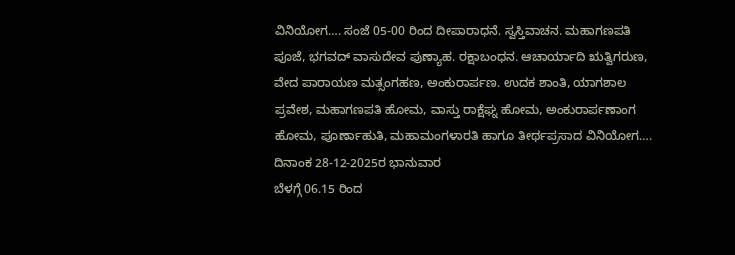ವಿನಿಯೋಗ…. ಸಂಜೆ 05-00 ರಿಂದ ದೀಪಾರಾಧನೆ. ಸ್ವಸ್ತಿವಾಚನ. ಮಹಾಗಣಪತಿ ಪೂಜೆ, ಭಗವದ್ ವಾಸುದೇವ ಪುಣ್ಯಾಹ. ರಕ್ಷಾಬಂಧನ. ಆಚಾರ್ಯಾದಿ ಋತ್ವಿಗರುಣ, ವೇದ ಪಾರಾಯಣ ಮತ್ಸಂಗಹಣ, ಅಂಕುರಾರ್ಪಣ. ಉದಕ ಶಾಂತಿ, ಯಾಗಶಾಲ ಪ್ರವೇಶ, ಮಹಾಗಣಪತಿ ಹೋಮ, ವಾಸ್ತು ರಾಕ್ಷೆಘ್ನ ಹೋಮ, ಅಂಕುರಾರ್ಪಣಾಂಗ ಹೋಮ, ಪೂರ್ಣಾಹುತಿ, ಮಹಾಮಂಗಳಾರತಿ ಹಾಗೂ ತೀರ್ಥಪ್ರಸಾದ ವಿನಿಯೋಗ….
ದಿನಾಂಕ 28-12-2025ರ ಭಾನುವಾರ
ಬೆಳಗ್ಗೆ 06.15 ರಿಂದ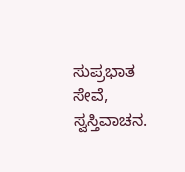ಸುಪ್ರಭಾತ ಸೇವೆ, ಸ್ವಸ್ತಿವಾಚನ.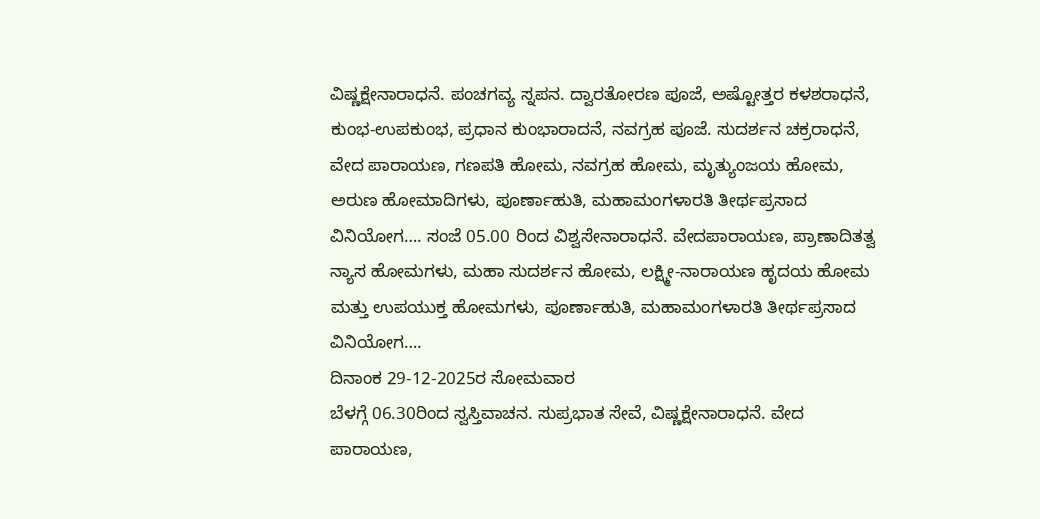ವಿಷ್ಣಕ್ಷೇನಾರಾಧನೆ. ಪಂಚಗವ್ಯ ಸ್ನಪನ. ದ್ವಾರತೋರಣ ಪೂಜೆ, ಅಷ್ಟೋತ್ತರ ಕಳಶರಾಧನೆ, ಕುಂಭ-ಉಪಕುಂಭ, ಪ್ರಧಾನ ಕುಂಭಾರಾದನೆ, ನವಗ್ರಹ ಪೂಜೆ. ಸುದರ್ಶನ ಚಕ್ರರಾಧನೆ, ವೇದ ಪಾರಾಯಣ, ಗಣಪತಿ ಹೋಮ, ನವಗ್ರಹ ಹೋಮ, ಮೃತ್ಯುಂಜಯ ಹೋಮ, ಅರುಣ ಹೋಮಾದಿಗಳು, ಪೂರ್ಣಾಹುತಿ, ಮಹಾಮಂಗಳಾರತಿ ತೀರ್ಥಪ್ರಸಾದ ವಿನಿಯೋಗ…. ಸಂಜೆ 05.00 ರಿಂದ ವಿಶ್ವಸೇನಾರಾಧನೆ. ವೇದಪಾರಾಯಣ, ಪ್ರಾಣಾದಿತತ್ವ ನ್ಯಾಸ ಹೋಮಗಳು, ಮಹಾ ಸುದರ್ಶನ ಹೋಮ, ಲಕ್ಷ್ಮೀ-ನಾರಾಯಣ ಹೃದಯ ಹೋಮ ಮತ್ತು ಉಪಯುಕ್ತ ಹೋಮಗಳು, ಪೂರ್ಣಾಹುತಿ, ಮಹಾಮಂಗಳಾರತಿ ತೀರ್ಥಪ್ರಸಾದ ವಿನಿಯೋಗ….
ದಿನಾಂಕ 29-12-2025ರ ಸೋಮವಾರ
ಬೆಳಗ್ಗೆ 06.30ರಿಂದ ಸ್ವಸ್ತಿವಾಚನ. ಸುಪ್ರಭಾತ ಸೇವೆ, ವಿಷ್ಣಕ್ಷೇನಾರಾಧನೆ. ವೇದ ಪಾರಾಯಣ,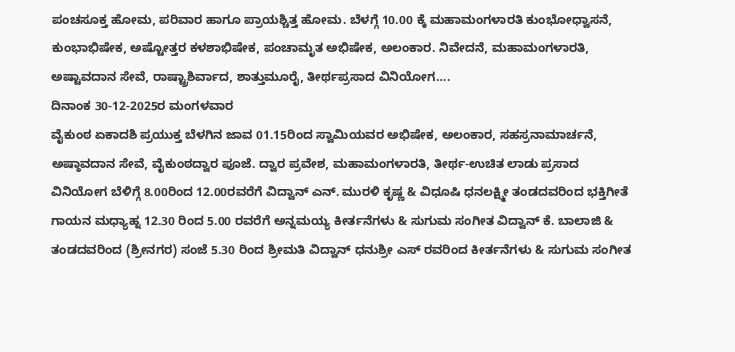ಪಂಚಸೂಕ್ತ ಹೋಮ, ಪರಿವಾರ ಹಾಗೂ ಪ್ರಾಯಶ್ಚಿತ್ತ ಹೋಮ. ಬೆಳಗ್ಗೆ 10.00 ಕ್ಕೆ ಮಹಾಮಂಗಳಾರತಿ ಕುಂಭೋಧ್ವಾಸನೆ, ಕುಂಭಾಭಿಷೇಕ, ಅಷ್ಟೋತ್ತರ ಕಳಶಾಭಿಷೇಕ, ಪಂಚಾಮೃತ ಅಭಿಷೇಕ, ಅಲಂಕಾರ. ನಿವೇದನೆ, ಮಹಾಮಂಗಳಾರತಿ, ಅಷ್ಟಾವದಾನ ಸೇವೆ, ರಾಷ್ಟ್ರಾಶಿರ್ವಾದ, ಶಾತ್ತುಮೂರೈ, ತೀರ್ಥಪ್ರಸಾದ ವಿನಿಯೋಗ….
ದಿನಾಂಕ 30-12-2025ರ ಮಂಗಳವಾರ
ವೈಕುಂಠ ಏಕಾದಶಿ ಪ್ರಯುಕ್ತ ಬೆಳಗಿನ ಜಾವ 01.15ರಿಂದ ಸ್ವಾಮಿಯವರ ಅಭಿಷೇಕ, ಅಲಂಕಾರ, ಸಹಸ್ರನಾಮಾರ್ಚನೆ, ಅಷ್ಠಾವದಾನ ಸೇವೆ, ವೈಕುಂಠದ್ವಾರ ಪೂಜೆ. ದ್ವಾರ ಪ್ರವೇಶ, ಮಹಾಮಂಗಳಾರತಿ, ತೀರ್ಥ-ಉಚಿತ ಲಾಡು ಪ್ರಸಾದ ವಿನಿಯೋಗ ಬೆಳಿಗ್ಗೆ 8.00ರಿಂದ 12.00ರವರೆಗೆ ವಿದ್ವಾನ್ ಎನ್. ಮುರಳಿ ಕೃಷ್ಣ & ವಿಧೂಷಿ ಧನಲಕ್ಷ್ಮೀ ತಂಡದವರಿಂದ ಭಕ್ತಿಗೀತೆ ಗಾಯನ ಮಧ್ಯಾಹ್ನ 12.30 ರಿಂದ 5.00 ರವರೆಗೆ ಅನ್ನಮಯ್ಯ ಕೀರ್ತನೆಗಳು & ಸುಗುಮ ಸಂಗೀತ ವಿದ್ವಾನ್ ಕೆ. ಬಾಲಾಜಿ & ತಂಡದವರಿಂದ (ಶ್ರೀನಗರ) ಸಂಜೆ 5.30 ರಿಂದ ಶ್ರೀಮತಿ ವಿದ್ವಾನ್ ಧನುಶ್ರೀ ಎಸ್ ರವರಿಂದ ಕೀರ್ತನೆಗಳು & ಸುಗುಮ ಸಂಗೀತ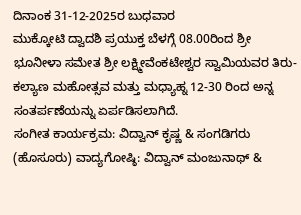ದಿನಾಂಕ 31-12-2025ರ ಬುಧವಾರ
ಮುಕ್ಕೋಟಿ ದ್ವಾದಶಿ ಪ್ರಯುಕ್ತ ಬೆಳಗ್ಗೆ 08.00ರಿಂದ ಶ್ರೀ ಭೂನೀಳಾ ಸಮೇತ ಶ್ರೀ ಲಕ್ಷ್ಮೀವೆಂಕಟೇಶ್ವರ ಸ್ವಾಮಿಯವರ ತಿರು-ಕಲ್ಯಾಣ ಮಹೋತ್ಸವ ಮತ್ತು ಮಧ್ಯಾಹ್ನ 12-30 ರಿಂದ ಅನ್ನ ಸಂತರ್ಪಣೆಯನ್ನು ಏರ್ಪಡಿಸಲಾಗಿದೆ.
ಸಂಗೀತ ಕಾರ್ಯಕ್ರಮ: ವಿದ್ವಾನ್ ಕೃಷ್ಣ & ಸಂಗಡಿಗರು (ಹೊಸೂರು) ವಾದ್ಯಗೋಷ್ಠಿ: ವಿದ್ವಾನ್ ಮಂಜುನಾಥ್ &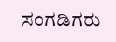ಸಂಗಡಿಗರು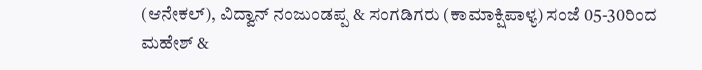(ಆನೇಕಲ್), ವಿದ್ವಾನ್ ನಂಜುಂಡಪ್ಪ & ಸಂಗಡಿಗರು (ಕಾಮಾಕ್ಷಿಪಾಳ್ಯ) ಸಂಜೆ 05-30ರಿಂದ ಮಹೇಶ್ &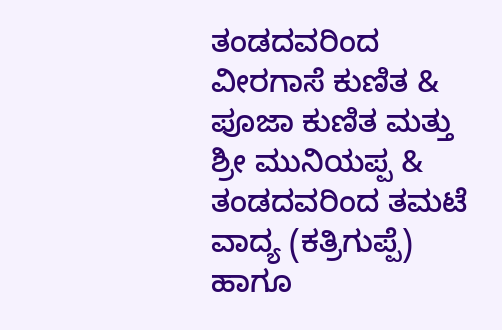ತಂಡದವರಿಂದ ವೀರಗಾಸೆ ಕುಣಿತ & ಪೂಜಾ ಕುಣಿತ ಮತ್ತು ಶ್ರೀ ಮುನಿಯಪ್ಪ & ತಂಡದವರಿಂದ ತಮಟೆ ವಾದ್ಯ (ಕತ್ರಿಗುಪ್ಪೆ) ಹಾಗೂ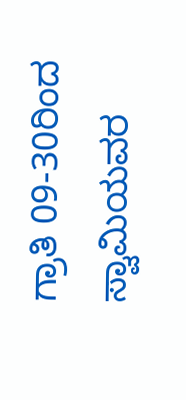ಗ್ರಾತಿ 09-30ರಿಂದ ಸ್ವಾಮಿಯವರ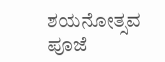ಶಯನೋತ್ಸವ ಪೂಜೆ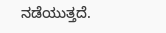ನಡೆಯುತ್ತದೆ.